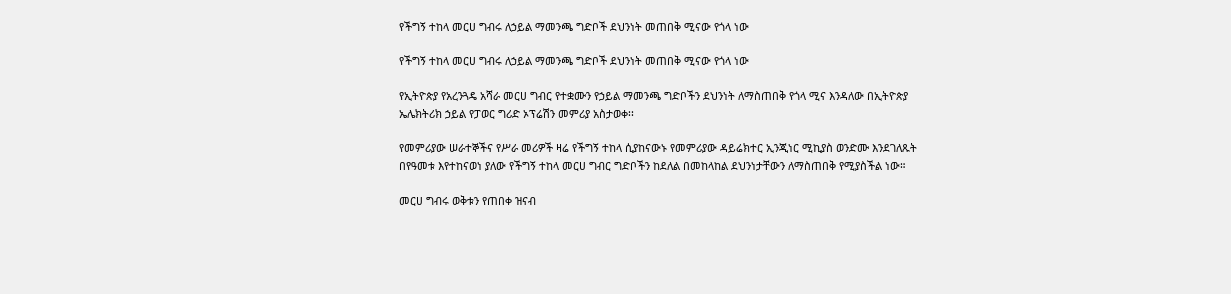የችግኝ ተከላ መርሀ ግብሩ ለኃይል ማመንጫ ግድቦች ደህንነት መጠበቅ ሚናው የጎላ ነው

የችግኝ ተከላ መርሀ ግብሩ ለኃይል ማመንጫ ግድቦች ደህንነት መጠበቅ ሚናው የጎላ ነው

የኢትዮጵያ የአረንጓዴ አሻራ መርሀ ግብር የተቋሙን የኃይል ማመንጫ ግድቦችን ደህንነት ለማስጠበቅ የጎላ ሚና እንዳለው በኢትዮጵያ ኤሌክትሪክ ኃይል የፓወር ግሪድ ኦፕሬሽን መምሪያ አስታወቀ፡፡

የመምሪያው ሠራተኞችና የሥራ መሪዎች ዛሬ የችግኝ ተከላ ሲያከናውኑ የመምሪያው ዳይሬክተር ኢንጂነር ሚኪያስ ወንድሙ እንደገለጹት በየዓመቱ እየተከናወነ ያለው የችግኝ ተከላ መርሀ ግብር ግድቦችን ከደለል በመከላከል ደህንነታቸውን ለማስጠበቅ የሚያስችል ነው።

መርሀ ግብሩ ወቅቱን የጠበቀ ዝናብ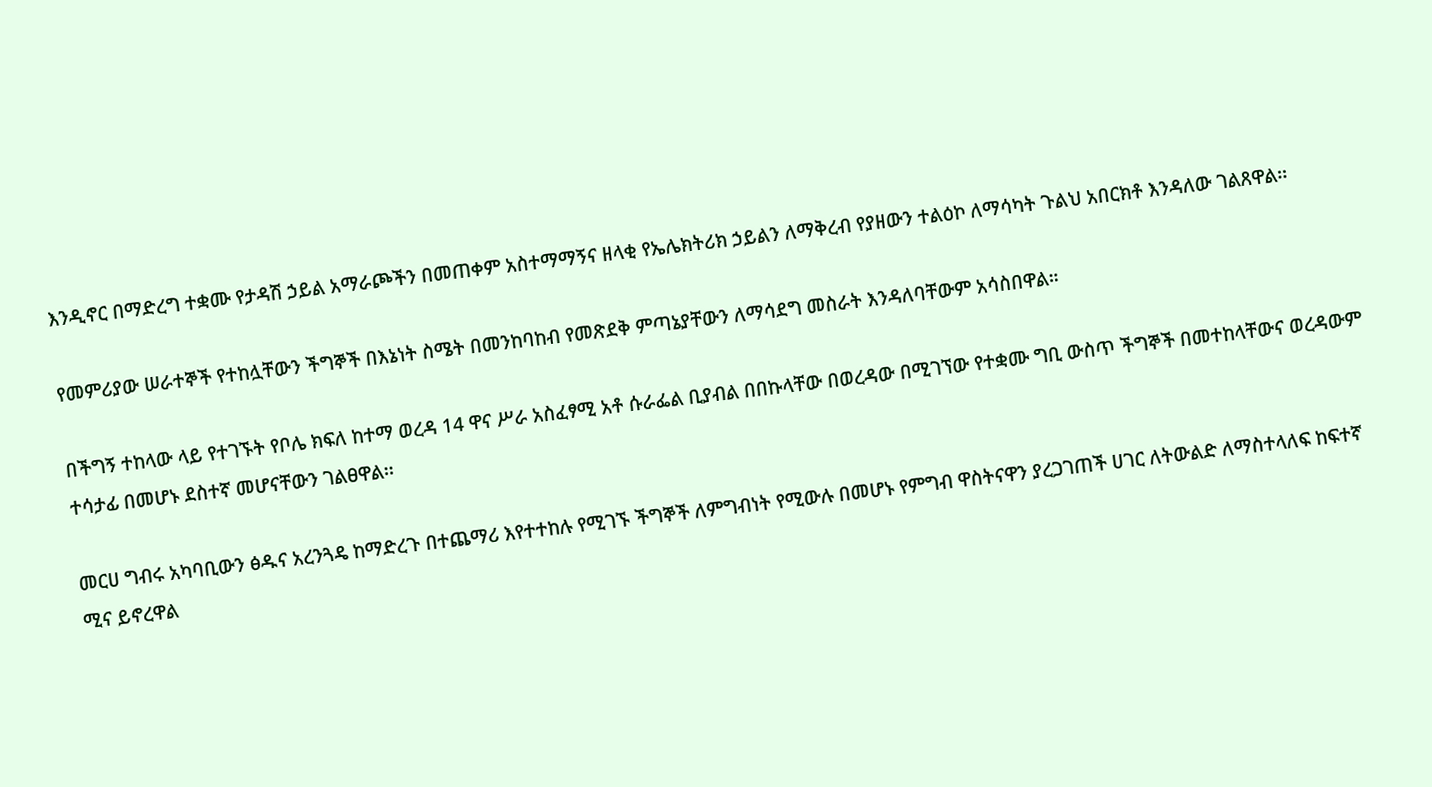እንዲኖር በማድረግ ተቋሙ የታዳሽ ኃይል አማራጮችን በመጠቀም አስተማማኝና ዘላቂ የኤሌክትሪክ ኃይልን ለማቅረብ የያዘውን ተልዕኮ ለማሳካት ጉልህ አበርክቶ እንዳለው ገልጸዋል፡፡

የመምሪያው ሠራተኞች የተከሏቸውን ችግኞች በእኔነት ስሜት በመንከባከብ የመጽደቅ ምጣኔያቸውን ለማሳደግ መስራት እንዳለባቸውም አሳስበዋል።

በችግኝ ተከላው ላይ የተገኙት የቦሌ ክፍለ ከተማ ወረዳ 14 ዋና ሥራ አስፈፃሚ አቶ ሱራፌል ቢያብል በበኩላቸው በወረዳው በሚገኘው የተቋሙ ግቢ ውስጥ ችግኞች በመተከላቸውና ወረዳውም ተሳታፊ በመሆኑ ደስተኛ መሆናቸውን ገልፀዋል፡፡

መርሀ ግብሩ አካባቢውን ፅዱና አረንጓዴ ከማድረጉ በተጨማሪ እየተተከሉ የሚገኙ ችግኞች ለምግብነት የሚውሉ በመሆኑ የምግብ ዋስትናዋን ያረጋገጠች ሀገር ለትውልድ ለማስተላለፍ ከፍተኛ ሚና ይኖረዋል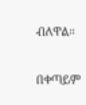ብለዋል።

በቀጣይም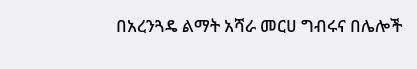በአረንጓዴ ልማት አሻራ መርሀ ግብሩና በሌሎች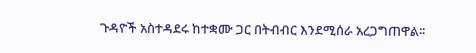ጉዳዮች አስተዳደሩ ከተቋሙ ጋር በትብብር እንደሚሰራ አረጋግጠዋል፡፡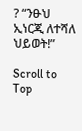? “ንፁህ ኢነርጂ ለተሻለ ህይወት!”

Scroll to Top